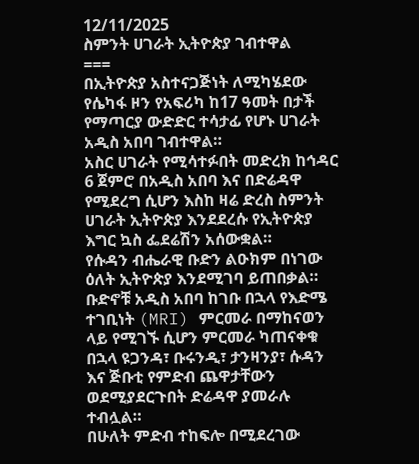12/11/2025
ስምንት ሀገራት ኢትዮጵያ ገብተዋል
===
በኢትዮጵያ አስተናጋጅነት ለሚካሄደው የሴካፋ ዞን የአፍሪካ ከ17 ዓመት በታች የማጣርያ ውድድር ተሳታፊ የሆኑ ሀገራት አዲስ አበባ ገብተዋል።
አስር ሀገራት የሚሳተፉበት መድረክ ከኅዳር 6 ጀምሮ በአዲስ አበባ እና በድሬዳዋ የሚደረግ ሲሆን እስከ ዛሬ ድረስ ስምንት ሀገራት ኢትዮጵያ እንደደረሱ የኢትዮጵያ እግር ኳስ ፌደሬሽን አሰውቋል።
የሱዳን ብሔራዊ ቡድን ልዑክም በነገው ዕለት ኢትዮጵያ እንደሚገባ ይጠበቃል።
ቡድኖቹ አዲስ አበባ ከገቡ በኋላ የእድሜ ተገቢነት (MRI) ምርመራ በማከናወን ላይ የሚገኙ ሲሆን ምርመራ ካጠናቀቁ በኋላ ዩጋንዳ፣ ቡሩንዲ፣ ታንዛንያ፣ ሱዳን እና ጅቡቲ የምድብ ጨዋታቸውን ወደሚያደርጉበት ድሬዳዋ ያመራሉ ተብሏል።
በሁለት ምድብ ተከፍሎ በሚደረገው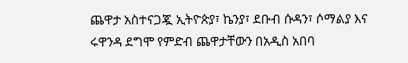ጨዋታ አስተናጋጇ ኢትዮጵያ፣ ኬንያ፣ ደቡብ ሱዳን፣ ሶማልያ እና ሩዋንዳ ደግሞ የምድብ ጨዋታቸውን በአዲስ አበባ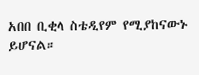አበበ ቢቂላ ስቴዲየም የሚያከናውኑ ይሆናል።